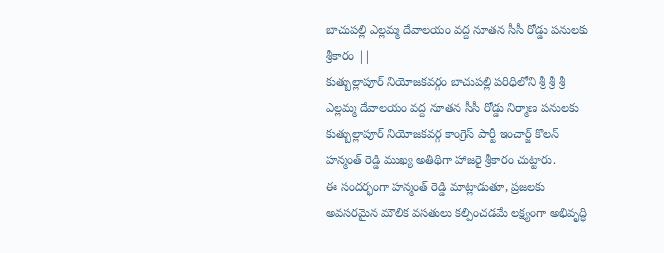బాచుపల్లి ఎల్లమ్మ దేవాలయం వద్ద నూతన సీసీ రోడ్డు పనులకు శ్రీకారం ||
కుత్బుల్లాపూర్ నియోజకవర్గం బాచుపల్లి పరిధిలోని శ్రీ శ్రీ శ్రీ ఎల్లమ్మ దేవాలయం వద్ద నూతన సీసీ రోడ్డు నిర్మాణ పనులకు కుత్బుల్లాపూర్ నియోజకవర్గ కాంగ్రెస్ పార్టీ ఇంచార్జ్ కొలన్ హన్మంత్ రెడ్డి ముఖ్య అతిథిగా హాజరై శ్రీకారం చుట్టారు.
ఈ సందర్భంగా హన్మంత్ రెడ్డి మాట్లాడుతూ, ప్రజలకు అవసరమైన మౌలిక వసతులు కల్పించడమే లక్ష్యంగా అభివృద్ధి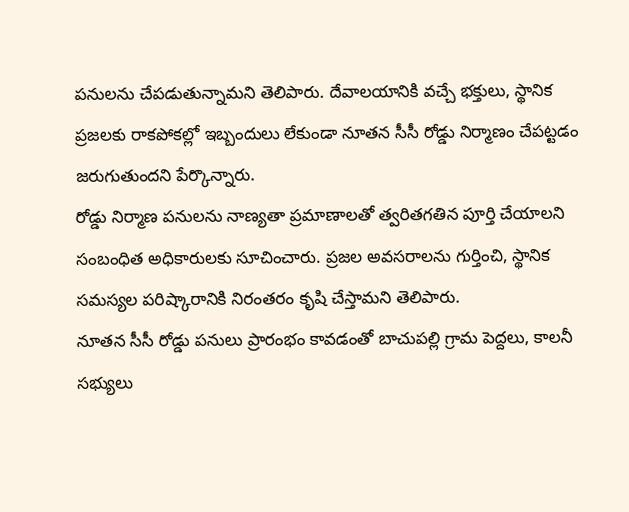పనులను చేపడుతున్నామని తెలిపారు. దేవాలయానికి వచ్చే భక్తులు, స్థానిక ప్రజలకు రాకపోకల్లో ఇబ్బందులు లేకుండా నూతన సీసీ రోడ్డు నిర్మాణం చేపట్టడం జరుగుతుందని పేర్కొన్నారు.
రోడ్డు నిర్మాణ పనులను నాణ్యతా ప్రమాణాలతో త్వరితగతిన పూర్తి చేయాలని సంబంధిత అధికారులకు సూచించారు. ప్రజల అవసరాలను గుర్తించి, స్థానిక సమస్యల పరిష్కారానికి నిరంతరం కృషి చేస్తామని తెలిపారు.
నూతన సీసీ రోడ్డు పనులు ప్రారంభం కావడంతో బాచుపల్లి గ్రామ పెద్దలు, కాలనీ సభ్యులు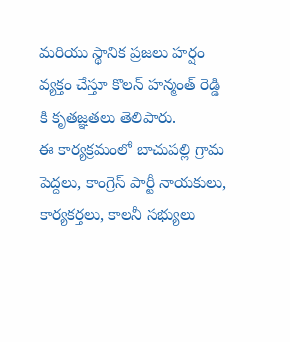మరియు స్థానిక ప్రజలు హర్షం వ్యక్తం చేస్తూ కొలన్ హన్మంత్ రెడ్డి కి కృతజ్ఞతలు తెలిపారు.
ఈ కార్యక్రమంలో బాచుపల్లి గ్రామ పెద్దలు, కాంగ్రెస్ పార్టీ నాయకులు, కార్యకర్తలు, కాలనీ సభ్యులు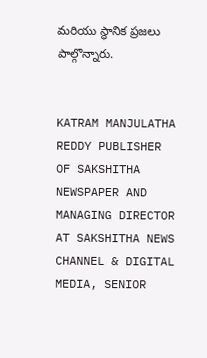మరియు స్థానిక ప్రజలు పాల్గొన్నారు.


KATRAM MANJULATHA REDDY PUBLISHER OF SAKSHITHA NEWSPAPER AND MANAGING DIRECTOR AT SAKSHITHA NEWS CHANNEL & DIGITAL MEDIA, SENIOR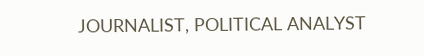JOURNALIST, POLITICAL ANALYST